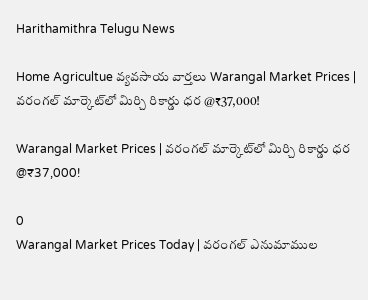Harithamithra Telugu News

Home Agricultue వ్యవసాయ వార్తలు Warangal Market Prices | వరంగల్ మార్కెట్‌లో మిర్చి రికార్డు ధర @₹37,000!

Warangal Market Prices | వరంగల్ మార్కెట్‌లో మిర్చి రికార్డు ధర @₹37,000!

0
Warangal Market Prices Today | వరంగల్ ఎనుమాముల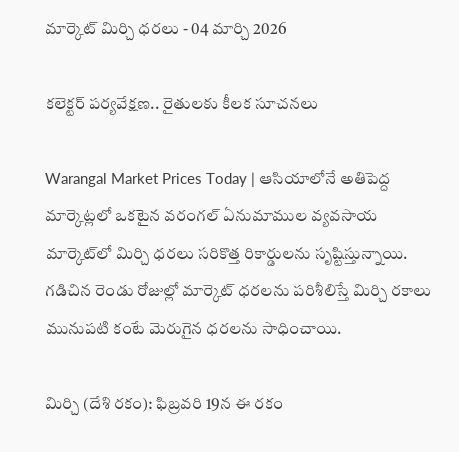మార్కెట్ మిర్చి ధరలు - 04 మార్చి 2026

కలెక్టర్ పర్యవేక్షణ.. రైతులకు కీలక సూచనలు

Warangal Market Prices Today | ఆసియాలోనే అతిపెద్ద మార్కెట్లలో ఒకటైన వరంగల్ ఏనుమాముల వ్యవసాయ మార్కెట్‌లో మిర్చి ధరలు సరికొత్త రికార్డులను సృష్టిస్తున్నాయి. గడిచిన రెండు రోజుల్లో మార్కెట్ ధరలను పరిశీలిస్తే మిర్చి రకాలు మునుపటి కంటే మెరుగైన ధరలను సాధించాయి.

మిర్చి (దేశి రకం): ఫిబ్రవరి 19న ఈ రకం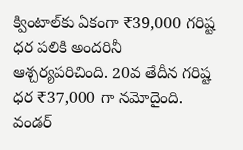క్వింటాల్‌కు ఏకంగా ₹39,000 గరిష్ట ధర పలికి అందరినీ ఆశ్చర్యపరిచింది. 20వ తేదీన గరిష్ట ధర ₹37,000 గా నమోదైంది.
వండర్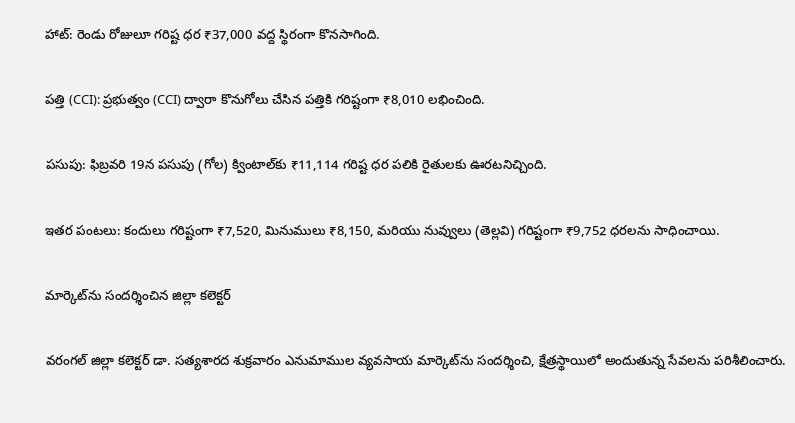హాట్: రెండు రోజులూ గరిష్ట ధర ₹37,000 వద్ద స్థిరంగా కొనసాగింది.

పత్తి (CCI): ప్రభుత్వం (CCI) ద్వారా కొనుగోలు చేసిన పత్తికి గరిష్టంగా ₹8,010 లభించింది.

పసుపు: ఫిబ్రవరి 19న పసుపు (గోల) క్వింటాల్‌కు ₹11,114 గరిష్ట ధర పలికి రైతులకు ఊరటనిచ్చింది.

ఇతర పంటలు: కందులు గరిష్టంగా ₹7,520, మినుములు ₹8,150, మరియు నువ్వులు (తెల్లవి) గరిష్టంగా ₹9,752 ధరలను సాధించాయి.

మార్కెట్‌ను సందర్శించిన జిల్లా కలెక్టర్

వరంగల్ జిల్లా కలెక్టర్ డా. సత్యశారద శుక్రవారం ఎనుమాముల వ్యవసాయ మార్కెట్‌ను సందర్శించి, క్షేత్రస్థాయిలో అందుతున్న సేవలను పరిశీలించారు.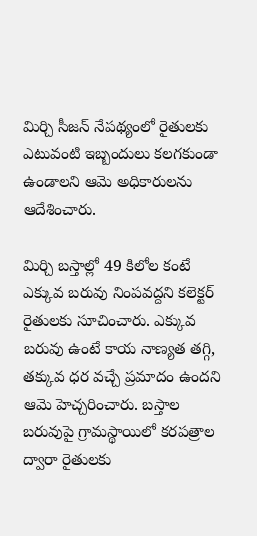మిర్చి సీజన్ నేపథ్యంలో రైతులకు ఎటువంటి ఇబ్బందులు కలగకుండా ఉండాలని ఆమె అధికారులను ఆదేశించారు.

మిర్చి బస్తాల్లో 49 కిలోల కంటే ఎక్కువ బరువు నింపవద్దని కలెక్టర్ రైతులకు సూచించారు. ఎక్కువ బరువు ఉంటే కాయ నాణ్యత తగ్గి, తక్కువ ధర వచ్చే ప్రమాదం ఉందని ఆమె హెచ్చరించారు. బస్తాల బరువుపై గ్రామస్థాయిలో కరపత్రాల ద్వారా రైతులకు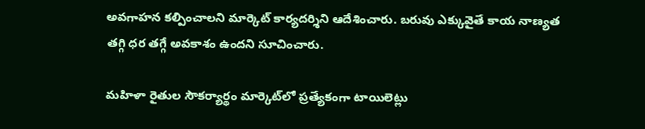అవగాహన కల్పించాలని మార్కెట్ కార్యదర్శిని ఆదేశించారు. బరువు ఎక్కువైతే కాయ నాణ్యత తగ్గి ధర తగ్గే అవకాశం ఉందని సూచించారు.

మహిళా రైతుల సౌకర్యార్థం మార్కెట్‌లో ప్రత్యేకంగా టాయిలెట్లు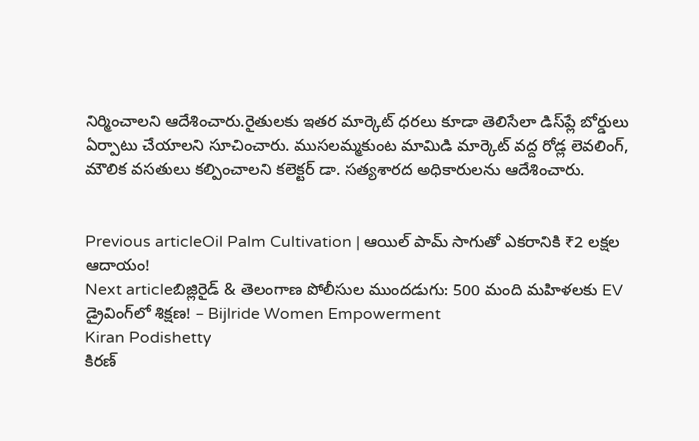నిర్మించాలని ఆదేశించారు.రైతులకు ఇతర మార్కెట్ ధరలు కూడా తెలిసేలా డిస్‌ప్లే బోర్డులు ఏర్పాటు చేయాలని సూచించారు. ముసలమ్మకుంట మామిడి మార్కెట్ వద్ద రోడ్ల లెవలింగ్, మౌలిక వసతులు కల్పించాలని కలెక్టర్ డా. సత్యశారద అధికారులను ఆదేశించారు.


Previous articleOil Palm Cultivation | ఆయిల్ పామ్ సాగుతో ఎకరానికి ₹2 లక్షల ఆదాయం!
Next articleబిజ్లిరైడ్ & తెలంగాణ పోలీసుల ముందడుగు: 500 మంది మహిళలకు EV డ్రైవింగ్‌లో శిక్షణ! – Bijlride Women Empowerment
Kiran Podishetty
కిరణ్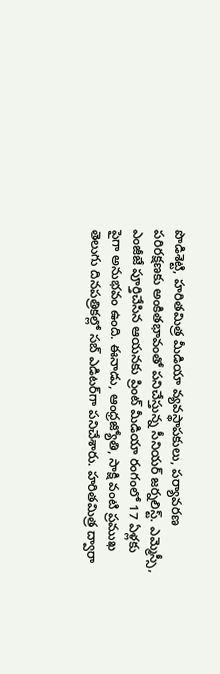పొడిశెట్టి, హరితమిత్ర మీడియా వ్యవస్థాపకులు, పర్యావరణ పరిరక్షణకు అంకితభావంతో పనిచేస్తున్న సీనియ‌ర్‌ జర్నలిస్ట్. ఎమ్మెస్సీ, ఎంజీజే పూర్తిచేసిన‌ ఆయనకు ప్రింట్ మీడియా రంగంలో 17 ఏళ్లకు పైగా అనుభవం ఉంది. ఈనాడు, ఆంధ్రజ్యోతి, సాక్షి వంటి ప్రముఖ తెలుగు దినపత్రికల్లో సబ్‌ ఎడిటర్‌గా ప‌నిచేశారు. హరితమిత్ర ద్వారా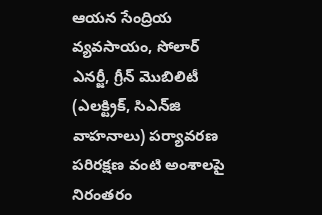ఆయన సేంద్రియ వ్యవసాయం, సోలార్ ఎనర్జీ, గ్రీన్ మొబిలిటీ (ఎలక్ట్రిక్‌, సిఎన్‌జి వాహనాలు) ప‌ర్యావ‌ర‌ణ ప‌రిర‌క్ష‌ణ వంటి అంశాలపై నిరంతరం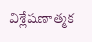విశ్లేషణాత్మక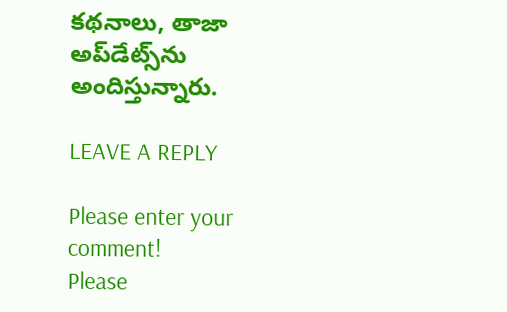కథనాలు, తాజా అప్‌డేట్స్‌ను అందిస్తున్నారు.

LEAVE A REPLY

Please enter your comment!
Please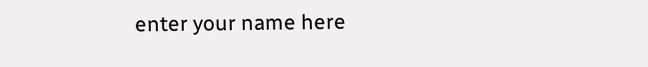enter your name here